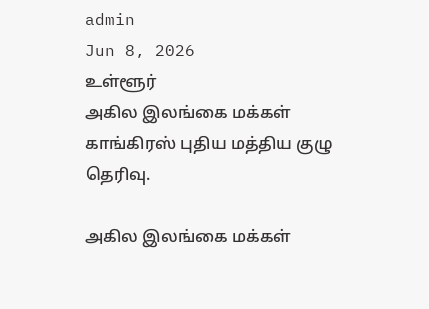admin
Jun 8, 2026
உள்ளூர்
அகில இலங்கை மக்கள் காங்கிரஸ் புதிய மத்திய குழு தெரிவு.

அகில இலங்கை மக்கள்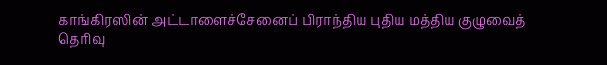காங்கிரஸின் அட்டாளைச்சேனைப் பிராந்திய புதிய மத்திய குழுவைத் தெரிவு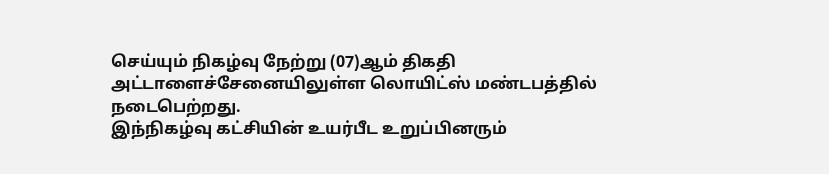செய்யும் நிகழ்வு நேற்று (07)ஆம் திகதி அட்டாளைச்சேனையிலுள்ள லொயிட்ஸ் மண்டபத்தில் நடைபெற்றது.
இந்நிகழ்வு கட்சியின் உயர்பீட உறுப்பினரும்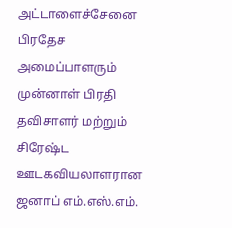அட்டாளைச்சேனை பிரதேச அமைப்பாளரும் முன்னாள் பிரதி தவிசாளர் மற்றும் சிரேஷ்ட ஊடகவியலாளரான ஜனாப் எம்.எஸ்.எம்.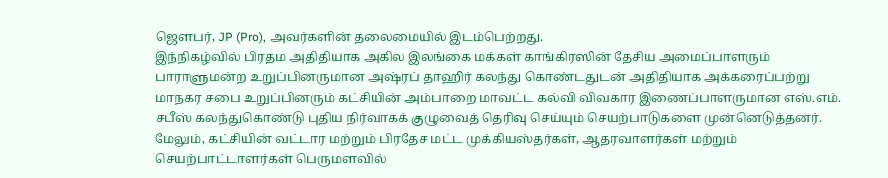ஜெளபர், JP (Pro), அவர்களின் தலைமையில் இடம்பெற்றது.
இந்நிகழ்வில் பிரதம அதிதியாக அகில இலங்கை மக்கள் காங்கிரஸின் தேசிய அமைப்பாளரும் பாராளுமன்ற உறுப்பினருமான அஷ்ரப் தாஹிர் கலந்து கொண்டதுடன் அதிதியாக அக்கரைப்பற்று மாநகர சபை உறுப்பினரும் கட்சியின் அம்பாறை மாவட்ட கல்வி விவகார இணைப்பாளருமான எஸ்.எம். சபீஸ் கலந்துகொண்டு புதிய நிர்வாகக் குழுவைத் தெரிவு செய்யும் செயற்பாடுகளை முன்னெடுத்தனர்.
மேலும், கட்சியின் வட்டார மற்றும் பிரதேச மட்ட முக்கியஸ்தர்கள், ஆதரவாளர்கள் மற்றும் செயற்பாட்டாளர்கள் பெருமளவில்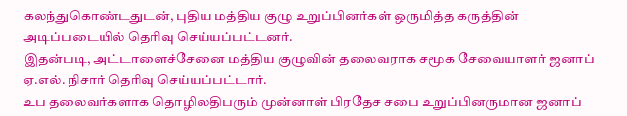கலந்துகொண்டதுடன், புதிய மத்திய குழு உறுப்பினர்கள் ஒருமித்த கருத்தின் அடிப்படையில் தெரிவு செய்யப்பட்டனர்.
இதன்படி, அட்டாளைச்சேனை மத்திய குழுவின் தலைவராக சமூக சேவையாளர் ஜனாப் ஏ.எல். நிசார் தெரிவு செய்யப்பட்டார்.
உப தலைவர்களாக தொழிலதிபரும் முன்னாள் பிரதேச சபை உறுப்பினருமான ஜனாப்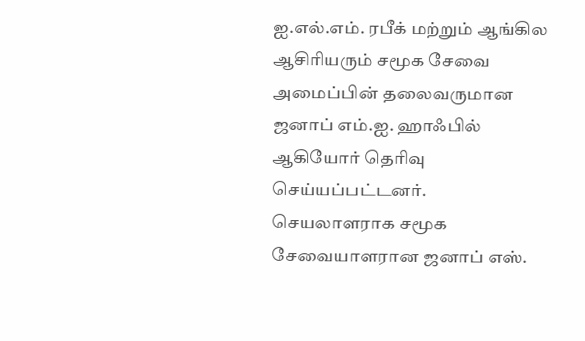ஐ.எல்.எம். ரபீக் மற்றும் ஆங்கில ஆசிரியரும் சமூக சேவை அமைப்பின் தலைவருமான ஜனாப் எம்.ஐ. ஹாஃபில் ஆகியோர் தெரிவு செய்யப்பட்டனர்.
செயலாளராக சமூக சேவையாளரான ஜனாப் எஸ்.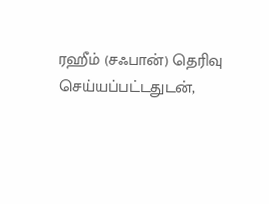ரஹீம் (சஃபான்) தெரிவு செய்யப்பட்டதுடன்,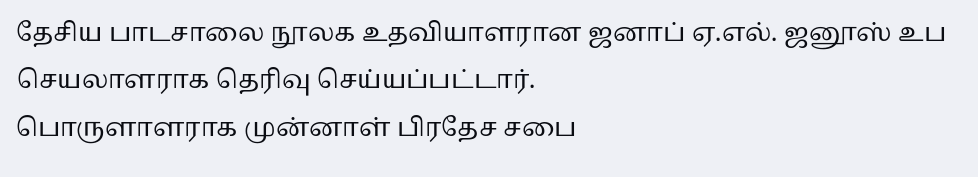தேசிய பாடசாலை நூலக உதவியாளரான ஜனாப் ஏ.எல். ஜனூஸ் உப செயலாளராக தெரிவு செய்யப்பட்டார்.
பொருளாளராக முன்னாள் பிரதேச சபை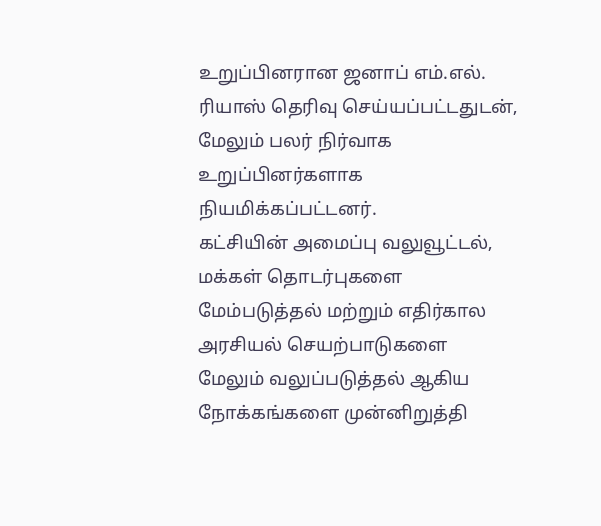உறுப்பினரான ஜனாப் எம்.எல். ரியாஸ் தெரிவு செய்யப்பட்டதுடன், மேலும் பலர் நிர்வாக உறுப்பினர்களாக நியமிக்கப்பட்டனர்.
கட்சியின் அமைப்பு வலுவூட்டல், மக்கள் தொடர்புகளை மேம்படுத்தல் மற்றும் எதிர்கால அரசியல் செயற்பாடுகளை மேலும் வலுப்படுத்தல் ஆகிய நோக்கங்களை முன்னிறுத்தி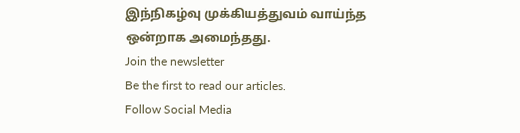இந்நிகழ்வு முக்கியத்துவம் வாய்ந்த ஒன்றாக அமைந்தது.
Join the newsletter
Be the first to read our articles.
Follow Social Media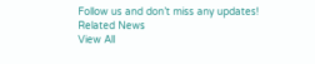Follow us and don’t miss any updates!
Related News
View All